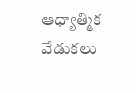ఆధ్యాత్మిక వేడుకలు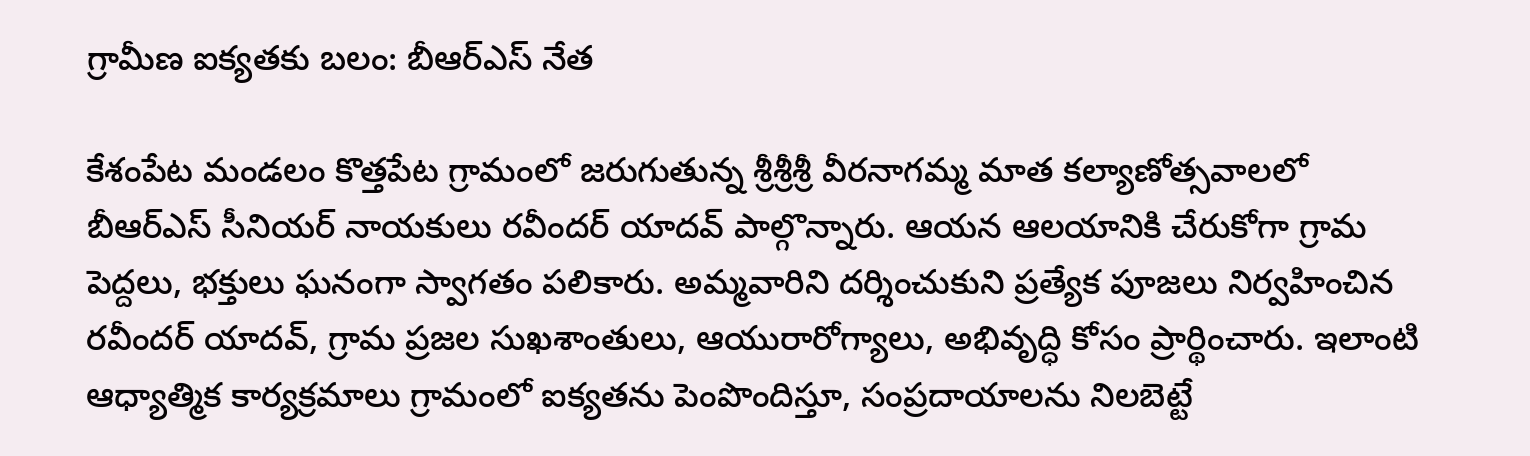గ్రామీణ ఐక్యతకు బలం: బీఆర్ఎస్ నేత

కేశంపేట మండలం కొత్తపేట గ్రామంలో జరుగుతున్న శ్రీశ్రీశ్రీ వీరనాగమ్మ మాత కల్యాణోత్సవాలలో బీఆర్ఎస్ సీనియర్ నాయకులు రవీందర్ యాదవ్ పాల్గొన్నారు. ఆయన ఆలయానికి చేరుకోగా గ్రామ పెద్దలు, భక్తులు ఘనంగా స్వాగతం పలికారు. అమ్మవారిని దర్శించుకుని ప్రత్యేక పూజలు నిర్వహించిన రవీందర్ యాదవ్, గ్రామ ప్రజల సుఖశాంతులు, ఆయురారోగ్యాలు, అభివృద్ధి కోసం ప్రార్థించారు. ఇలాంటి ఆధ్యాత్మిక కార్యక్రమాలు గ్రామంలో ఐక్యతను పెంపొందిస్తూ, సంప్రదాయాలను నిలబెట్టే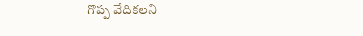గొప్ప వేదికలని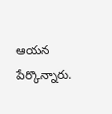ఆయన పేర్కొన్నారు.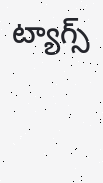ట్యాగ్స్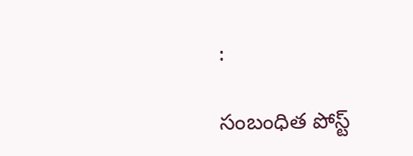:

సంబంధిత పోస్ట్